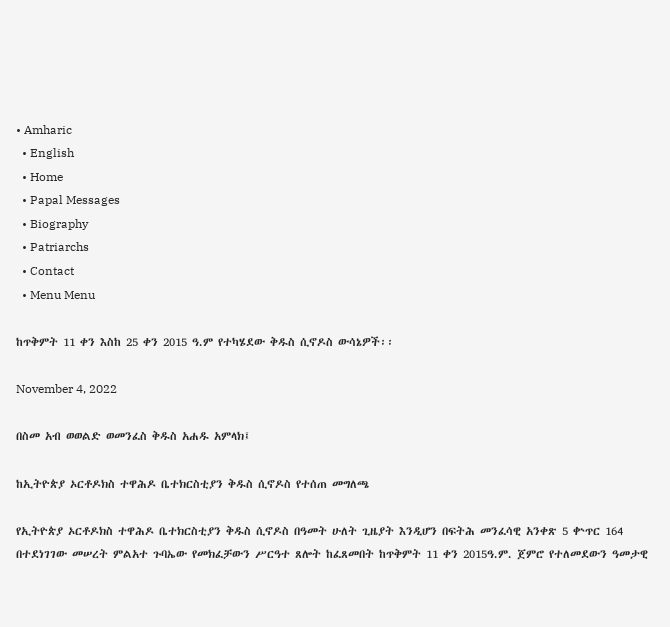• Amharic
  • English
  • Home
  • Papal Messages
  • Biography
  • Patriarchs
  • Contact
  • Menu Menu

ከጥቅምት 11 ቀን እስከ 25 ቀን 2015 ዓ.ም የተካሄደው ቅዱስ ሲኖዶስ ውሳኔዎች፡፡

November 4, 2022

በስመ አብ ወወልድ ወመንፈስ ቅዱስ አሐዱ አምላክ፤

ከኢትዮጵያ ኦርቶዶክስ ተዋሕዶ ቤተክርስቲያን ቅዱስ ሲኖዶስ የተሰጠ መግለጫ

የኢትዮጵያ ኦርቶዶክስ ተዋሕዶ ቤተክርስቲያን ቅዱስ ሲኖዶስ በዓመት ሁለት ጊዜያት እንዲሆን በፍትሕ መንፈሳዊ አንቀጽ 5 ቍጥር 164 በተደነገገው መሠረት ምልአተ ጉባኤው የመክፈቻውን ሥርዓተ ጸሎት ከፈጸመበት ከጥቅምት 11 ቀን 2015ዓ.ም. ጀምሮ የተለመደውን ዓመታዊ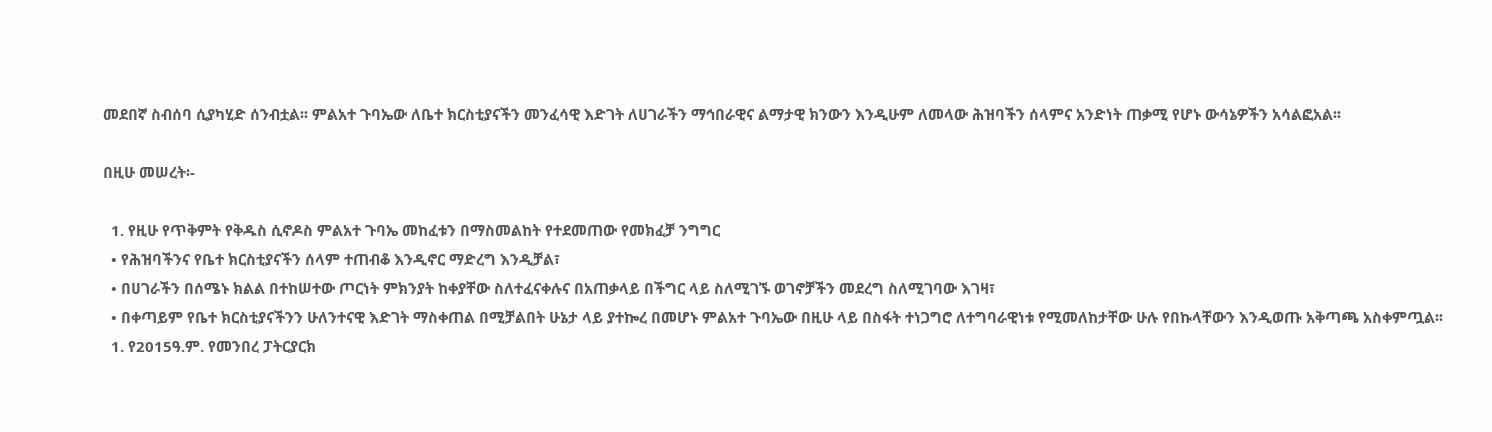መደበኛ ስብሰባ ሲያካሂድ ሰንብቷል፡፡ ምልአተ ጉባኤው ለቤተ ክርስቲያናችን መንፈሳዊ እድገት ለሀገራችን ማኅበራዊና ልማታዊ ክንውን እንዲሁም ለመላው ሕዝባችን ሰላምና አንድነት ጠቃሚ የሆኑ ውሳኔዎችን አሳልፎአል፡፡

በዚሁ መሠረት፡-

  1. የዚሁ የጥቅምት የቅዱስ ሲኖዶስ ምልአተ ጉባኤ መከፈቱን በማስመልከት የተደመጠው የመክፈቻ ንግግር
  • የሕዝባችንና የቤተ ክርስቲያናችን ሰላም ተጠብቆ እንዲኖር ማድረግ እንዲቻል፣
  • በሀገራችን በሰሜኑ ክልል በተከሠተው ጦርነት ምክንያት ከቀያቸው ስለተፈናቀሉና በአጠቃላይ በችግር ላይ ስለሚገኙ ወገኖቻችን መደረግ ስለሚገባው እገዛ፣
  • በቀጣይም የቤተ ክርስቲያናችንን ሁለንተናዊ እድገት ማስቀጠል በሚቻልበት ሁኔታ ላይ ያተኰረ በመሆኑ ምልአተ ጉባኤው በዚሁ ላይ በስፋት ተነጋግሮ ለተግባራዊነቱ የሚመለከታቸው ሁሉ የበኩላቸውን እንዲወጡ አቅጣጫ አስቀምጧል፡፡
  1. የ2015ዓ.ም. የመንበረ ፓትርያርክ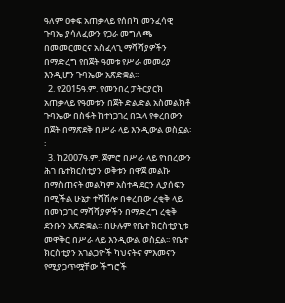ዓለም ዐቀፍ አጠቃላይ የሰበካ መንፈሳዊ ጉባኤ ያሳለፈውን የጋራ መግለጫ በመመርመርና አስፈላጊ ማሻሻያዎችን በማድረግ የበጀት ዓመቱ የሥራ መመሪያ እንዲሆን ጉባኤው አጽድቋል፡፡
  2. የ2015ዓ.ም. የመንበረ ፓትርያርክ አጠቃላይ የዓመቱን በጀት ድልድል አስመልክቶ ጉባኤው በስፋት ከተነጋገረ በኋላ የቀረበውን በጀት በማጽደቅ በሥራ ላይ እንዲውል ወስኗል፡፡
  3. ከ2007ዓ.ም. ጀምሮ በሥራ ላይ የነበረውን ሕገ ቤተክርስቲያን ወቅቱን በዋጀ መልኩ በማስጠናት መልካም አስተዳደርን ሊያሰፍን በሚችል ሁኔታ ተሻሽሎ በቀረበው ረቂቅ ላይ በመነጋገር ማሻሻያዎችን በማድረግ ረቂቅ ደንቡን አጽድቋል፡፡ በሁሉም የቤተ ክርስቲያኒቱ መዋቅር በሥራ ላይ እንዲውል ወስኗል፡፡ የቤተ ክርስቲያን አገልጋዮች ካህናትና ምእመናን የሚያጋጥሟቸው ችግሮች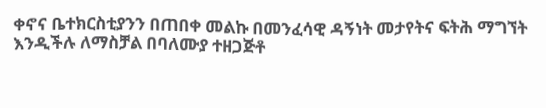ቀኖና ቤተክርስቲያንን በጠበቀ መልኩ በመንፈሳዊ ዳኝነት መታየትና ፍትሕ ማግኘት እንዲችሉ ለማስቻል በባለሙያ ተዘጋጅቶ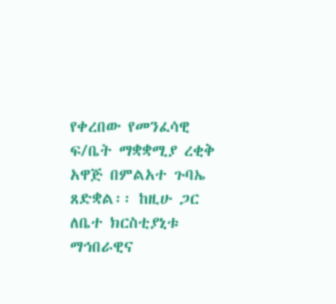የቀረበው የመንፈሳዊ ፍ/ቤት ማቋቋሚያ ረቂቅ አዋጅ በምልአተ ጉባኤ ጸድቋል፡፡ ከዚሁ ጋር ለቤተ ክርስቲያኒቱ ማኅበራዊና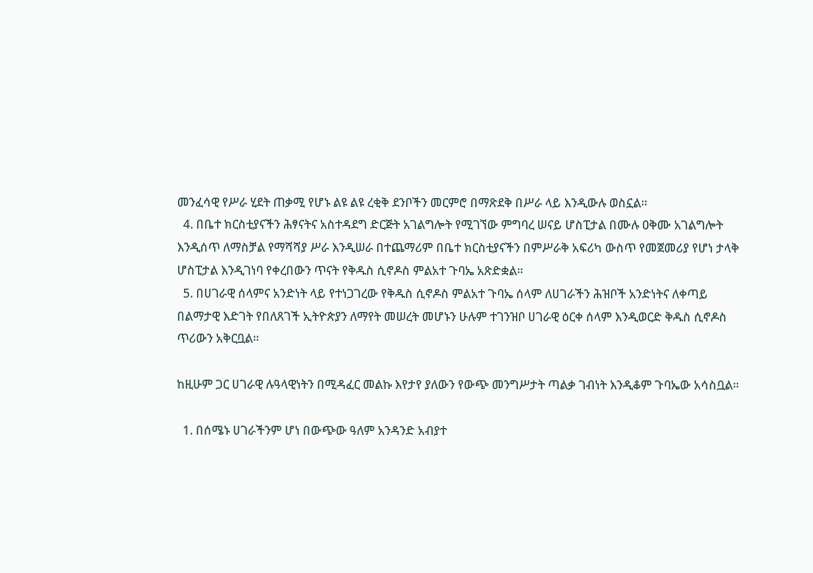መንፈሳዊ የሥራ ሂደት ጠቃሚ የሆኑ ልዩ ልዩ ረቂቅ ደንቦችን መርምሮ በማጽደቅ በሥራ ላይ እንዲውሉ ወስኗል፡፡
  4. በቤተ ክርስቲያናችን ሕፃናትና አስተዳደግ ድርጅት አገልግሎት የሚገኘው ምግባረ ሠናይ ሆስፒታል በሙሉ ዐቅሙ አገልግሎት እንዲሰጥ ለማስቻል የማሻሻያ ሥራ እንዲሠራ በተጨማሪም በቤተ ክርስቲያናችን በምሥራቅ አፍሪካ ውስጥ የመጀመሪያ የሆነ ታላቅ ሆስፒታል እንዲገነባ የቀረበውን ጥናት የቅዱስ ሲኖዶስ ምልአተ ጉባኤ አጽድቋል፡፡
  5. በሀገራዊ ሰላምና አንድነት ላይ የተነጋገረው የቅዱስ ሲኖዶስ ምልአተ ጉባኤ ሰላም ለሀገራችን ሕዝቦች አንድነትና ለቀጣይ በልማታዊ እድገት የበለጸገች ኢትዮጵያን ለማየት መሠረት መሆኑን ሁሉም ተገንዝቦ ሀገራዊ ዕርቀ ሰላም እንዲወርድ ቅዱስ ሲኖዶስ ጥሪውን አቅርቧል፡፡

ከዚሁም ጋር ሀገራዊ ሉዓላዊነትን በሚዳፈር መልኩ እየታየ ያለውን የውጭ መንግሥታት ጣልቃ ገብነት እንዲቆም ጉባኤው አሳስቧል፡፡

  1. በሰሜኑ ሀገራችንም ሆነ በውጭው ዓለም አንዳንድ አብያተ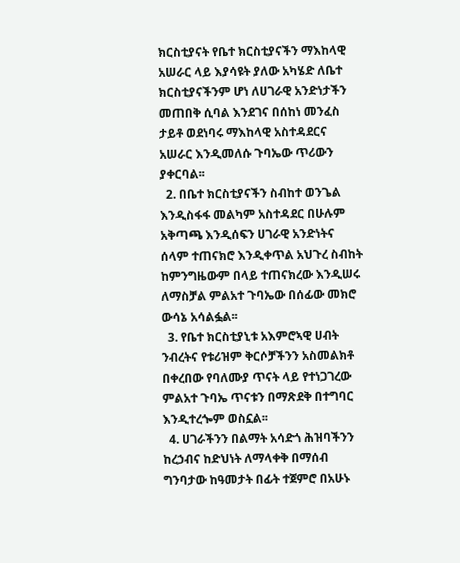ክርስቲያናት የቤተ ክርስቲያናችን ማእከላዊ አሠራር ላይ እያሳዩት ያለው አካሄድ ለቤተ ክርስቲያናችንም ሆነ ለሀገራዊ አንድነታችን መጠበቅ ሲባል እንደገና በሰከነ መንፈስ ታይቶ ወደነባሩ ማእከላዊ አስተዳደርና አሠራር እንዲመለሱ ጉባኤው ጥሪውን ያቀርባል፡፡
  2. በቤተ ክርስቲያናችን ስብከተ ወንጌል እንዲስፋፋ መልካም አስተዳደር በሁሉም አቅጣጫ እንዲሰፍን ሀገራዊ አንድነትና ሰላም ተጠናክሮ እንዲቀጥል አህጉረ ስብከት ከምንግዜውም በላይ ተጠናክረው እንዲሠሩ ለማስቻል ምልአተ ጉባኤው በሰፊው መክሮ ውሳኔ አሳልፏል፡፡
  3. የቤተ ክርስቲያኒቱ አእምሮኣዊ ሀብት ንብረትና የቱሪዝም ቅርሶቻችንን አስመልክቶ በቀረበው የባለሙያ ጥናት ላይ የተነጋገረው ምልአተ ጉባኤ ጥናቱን በማጽደቅ በተግባር እንዲተረጐም ወስኗል፡፡
  4. ሀገራችንን በልማት አሳድጎ ሕዝባችንን ከረኃብና ከድህነት ለማላቀቅ በማሰብ ግንባታው ከዓመታት በፊት ተጀምሮ በአሁኑ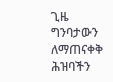ጊዜ ግንባታውን ለማጠናቀቅ ሕዝባችን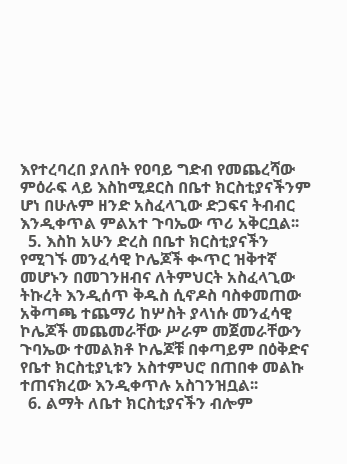እየተረባረበ ያለበት የዐባይ ግድብ የመጨረሻው ምዕራፍ ላይ እስከሚደርስ በቤተ ክርስቲያናችንም ሆነ በሁሉም ዘንድ አስፈላጊው ድጋፍና ትብብር እንዲቀጥል ምልአተ ጉባኤው ጥሪ አቅርቧል፡፡
  5. እስከ አሁን ድረስ በቤተ ክርስቲያናችን የሚገኙ መንፈሳዊ ኮሌጆች ቊጥር ዝቅተኛ መሆኑን በመገንዘብና ለትምህርት አስፈላጊው ትኩረት እንዲሰጥ ቅዱስ ሲኖዶስ ባስቀመጠው አቅጣጫ ተጨማሪ ከሦስት ያላነሱ መንፈሳዊ ኮሌጆች መጨመራቸው ሥራም መጀመራቸውን ጉባኤው ተመልክቶ ኮሌጆቹ በቀጣይም በዕቅድና የቤተ ክርስቲያኒቱን አስተምህሮ በጠበቀ መልኩ ተጠናክረው እንዲቀጥሉ አስገንዝቧል፡፡
  6. ልማት ለቤተ ክርስቲያናችን ብሎም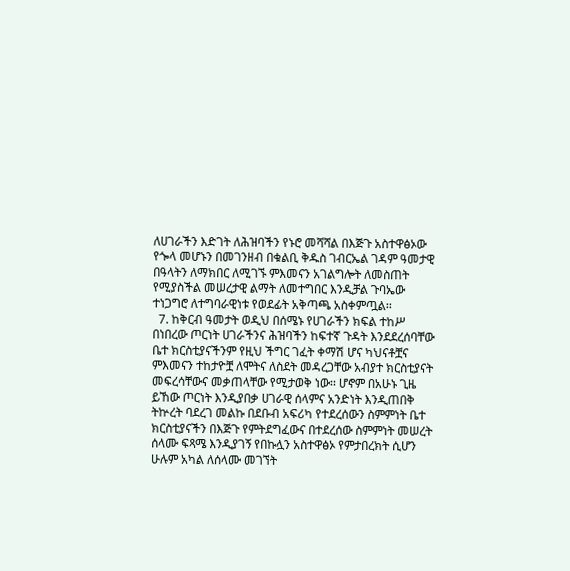ለሀገራችን እድገት ለሕዝባችን የኑሮ መሻሻል በእጅጉ አስተዋፅኦው የጐላ መሆኑን በመገንዘብ በቁልቢ ቅዱስ ገብርኤል ገዳም ዓመታዊ በዓላትን ለማክበር ለሚገኙ ምእመናን አገልግሎት ለመስጠት የሚያስችል መሠረታዊ ልማት ለመተግበር እንዲቻል ጉባኤው ተነጋግሮ ለተግባራዊነቱ የወደፊት አቅጣጫ አስቀምጧል፡፡
  7. ከቅርብ ዓመታት ወዲህ በሰሜኑ የሀገራችን ክፍል ተከሥ በነበረው ጦርነት ሀገራችንና ሕዝባችን ከፍተኛ ጉዳት እንደደረሰባቸው ቤተ ክርስቲያናችንም የዚህ ችግር ገፈት ቀማሽ ሆና ካህናቶቿና ምእመናን ተከታዮቿ ለሞትና ለስደት መዳረጋቸው አብያተ ክርስቲያናት መፍረሳቸውና መቃጠላቸው የሚታወቅ ነው፡፡ ሆኖም በአሁኑ ጊዜ ይኸው ጦርነት እንዲያበቃ ሀገራዊ ሰላምና አንድነት እንዲጠበቅ ትኵረት ባደረገ መልኩ በደቡብ አፍሪካ የተደረሰውን ስምምነት ቤተ ክርስቲያናችን በእጅጉ የምትደግፈውና በተደረሰው ስምምነት መሠረት ሰላሙ ፍጻሜ እንዲያገኝ የበኩሏን አስተዋፅኦ የምታበረክት ሲሆን ሁሉም አካል ለሰላሙ መገኘት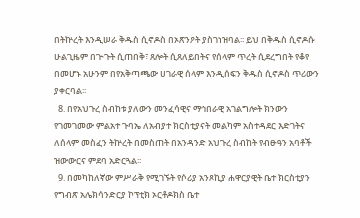በትኵረት እንዲሠራ ቅዱስ ሲኖዶስ በኦጽንዖት ያስገነዝባል፡፡ ይህ በቅዱስ ሲኖዶሱ ሁልጊዜም በጒጉት ሲጠበቅ፣ ጸሎት ሲጸለይበትና የሰላም ጥረት ሲደረግበት የቆየ በመሆኑ አሁንም በየአቅጣጫው ሀገራዊ ሰላም እንዲሰፍን ቅዱስ ሲኖዶስ ጥሪውን ያቀርባል፡፡
  8. በየአህጉረ ስብከቱ ያለውን መንፈሳዊና ማኅበራዊ አገልግሎት ክንውን የገመገመው ምልአተ ጉባኤ ለአብያተ ክርስቲያናት መልካም አስተዳደር እድገትና ለሰላም መስፈን ትኵረት በመስጠት በአንዳንድ አህጉረ ስብከት የብፁዓን አባቶች ዝውውርና ምደባ አድርጓል፡፡
  9. በመካከለኛው ምሥራቅ የሚገኙት የሶሪያ አንጾኪያ ሐዋርያዊት ቤተ ክርስቲያን የግብጽ አሌክሳንድርያ ኮፕቲክ ኦርቶዶክስ ቤተ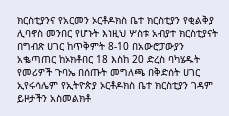ክርስቲያንና የአርመን ኦርቶዶክስ ቤተ ክርስቲያን የቂልቅያ ሊባኖስ መንበር የሆኑት እነዚህ ሦስቱ አብያተ ክርስቲያናት በግብጽ ሀገር ከጥቅምት 8-10 በአውሮፓውያን አቈጣጠር ከኦክቶበር 18 እስከ 20 ድረስ ባካሄዱት የመሪዎች ጉባኤ በሰጡት መግለጫ በቅድሰት ሀገር ኢየሩሳሌም የኢትዮጵያ ኦርቶዶክስ ቤተ ክርስቲያን ገዳም ይዞታችን አስመልክቶ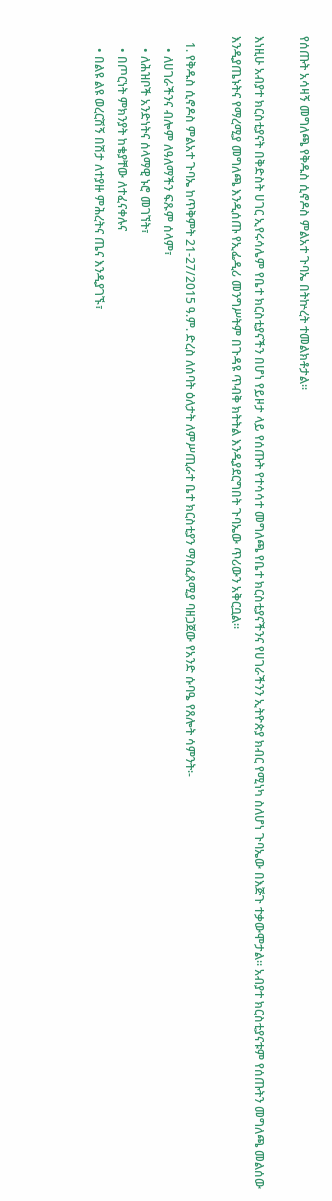የሰጡት አሳዛኝ መግለጫ የቅዱስ ሲኖዶስ ምልአተ ጉባኤ በትኵረት ተመልክቶታል፡፡

እነዚሁ አብያተ ክርስቲያናት በቅድስት ሀገር ኢየሩሳሌም የቤተ ክርስቲያናችን በሆነ የይዞታ ላይ የሰጡት የተሳሳተ መግለጫ የቤተ ክርስቲያናችንና የሀገራችንን ኢትዮጵያ ክብር የሚነካ ስለሆነ ጉባኤው በእጅጉ ተቃውሞታል፡፡ አብያተ ክርስቲያናቱም የሰጡትን መግለጫ መልሰው እንዲያጤኑትና የማረሚያ መግለጫ እንዲሰጡ የኢፌዲሪ መንግሥትም በጉዳዩ ጥብቅ ክትትል እንዲያደርግበት ጉባኤው ጥሪውን አቅርቧል፡፡

  1. የቅዱስ ሲኖዶስ ምልአተ ጉባኤ ከጥቅምት 21-27/2015 ዓ.ም. ድረስ ለሰባት ዕለታት ለምሥጢራተ ቤተ ክርስቲያን ማስፈጸሚያ ባዘጋጀው የአንድ ሱባዔ የጸሎት ሳምንት፡-
    • ለሀገራችንና ብሎም ለዓለማችን ፍጹም ሰላም፣
    • ለሕዝቦች አንድነትና ሰላማዊ ኑሮ መገኘት፣
    • በጦርነት ምክንያት ከቄያቸው ለተፈናቀሉና
    • በልዩ ልዩ ወረርሽኝ በሽታ ለተያዙ ምሕረትና ጤና እንዲያገኙ፣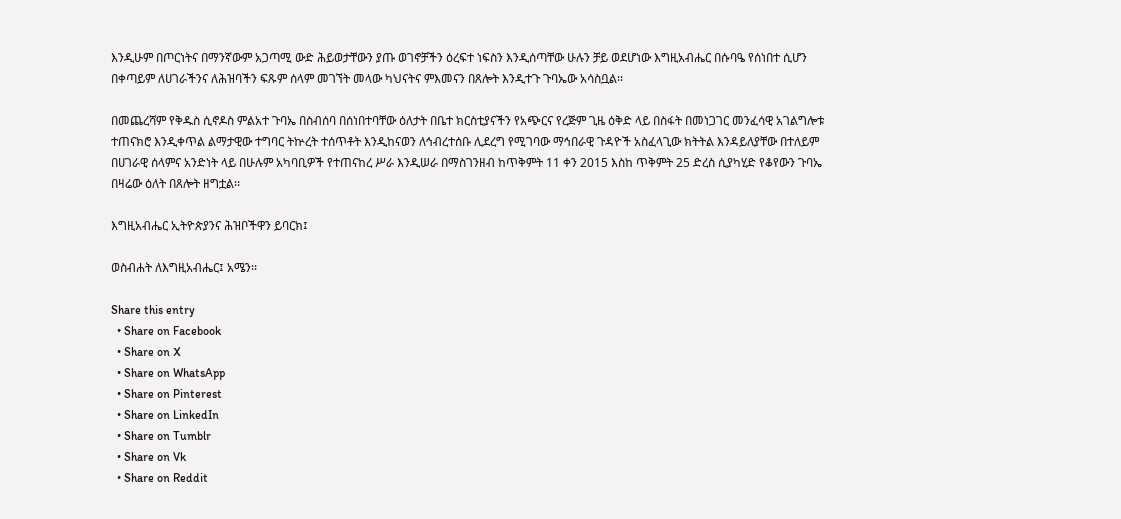እንዲሁም በጦርነትና በማንኛውም አጋጣሚ ውድ ሕይወታቸውን ያጡ ወገኖቻችን ዕረፍተ ነፍስን እንዲሰጣቸው ሁሉን ቻይ ወደሆነው እግዚአብሔር በሱባዔ የሰነበተ ሲሆን በቀጣይም ለሀገራችንና ለሕዝባችን ፍጹም ሰላም መገኘት መላው ካህናትና ምእመናን በጸሎት እንዲተጉ ጉባኤው አሳስቧል፡፡

በመጨረሻም የቅዱስ ሲኖዶስ ምልአተ ጉባኤ በስብሰባ በሰነበተባቸው ዕለታት በቤተ ክርስቲያናችን የአጭርና የረጅም ጊዜ ዕቅድ ላይ በስፋት በመነጋገር መንፈሳዊ አገልግሎቱ ተጠናክሮ እንዲቀጥል ልማታዊው ተግባር ትኵረት ተሰጥቶት እንዲከናወን ለኅብረተሰቡ ሊደረግ የሚገባው ማኅበራዊ ጉዳዮች አስፈላጊው ክትትል እንዳይለያቸው በተለይም በሀገራዊ ሰላምና አንድነት ላይ በሁሉም አካባቢዎች የተጠናከረ ሥራ እንዲሠራ በማስገንዘብ ከጥቅምት 11 ቀን 2015 እስከ ጥቅምት 25 ድረስ ሲያካሂድ የቆየውን ጉባኤ በዛሬው ዕለት በጸሎት ዘግቷል፡፡

እግዚአብሔር ኢትዮጵያንና ሕዝቦችዋን ይባርክ፤

ወስብሐት ለእግዚአብሔር፤ አሜን፡፡

Share this entry
  • Share on Facebook
  • Share on X
  • Share on WhatsApp
  • Share on Pinterest
  • Share on LinkedIn
  • Share on Tumblr
  • Share on Vk
  • Share on Reddit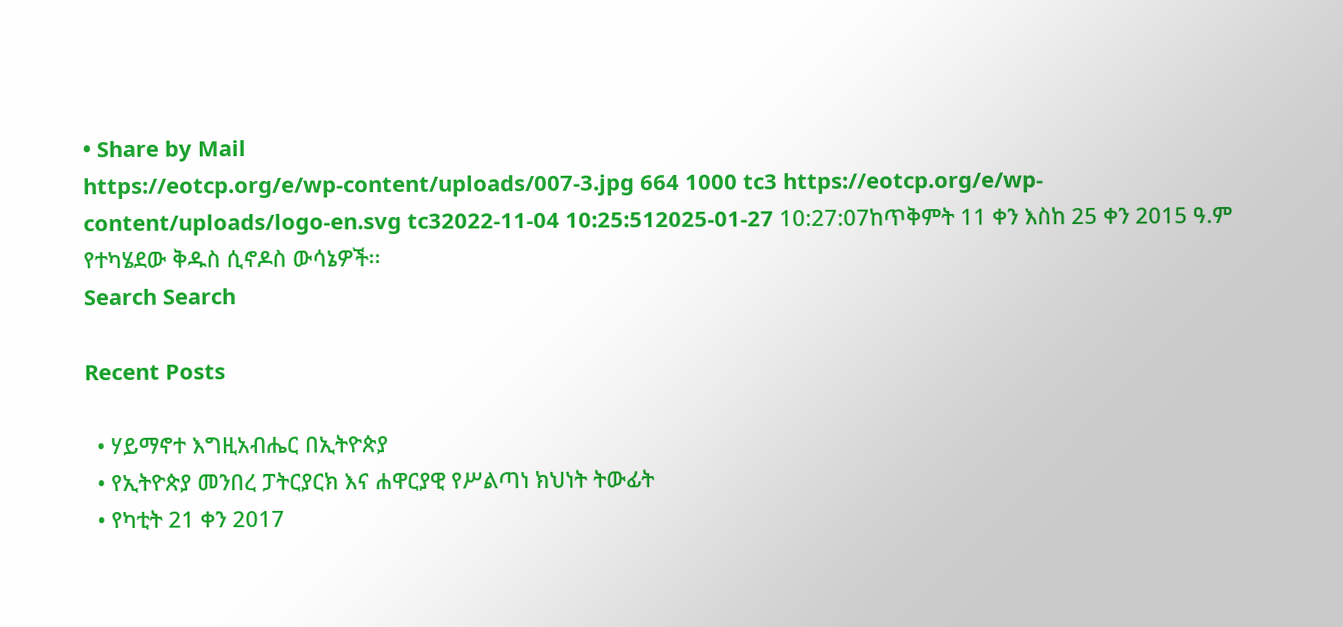• Share by Mail
https://eotcp.org/e/wp-content/uploads/007-3.jpg 664 1000 tc3 https://eotcp.org/e/wp-content/uploads/logo-en.svg tc32022-11-04 10:25:512025-01-27 10:27:07ከጥቅምት 11 ቀን እስከ 25 ቀን 2015 ዓ.ም የተካሄደው ቅዱስ ሲኖዶስ ውሳኔዎች፡፡
Search Search

Recent Posts

  • ሃይማኖተ እግዚአብሔር በኢትዮጵያ
  • የኢትዮጵያ መንበረ ፓትርያርክ እና ሐዋርያዊ የሥልጣነ ክህነት ትውፊት
  • የካቲት 21 ቀን 2017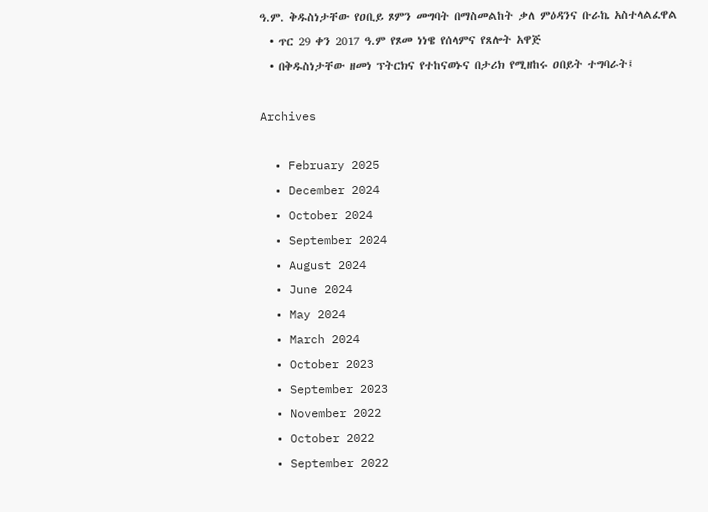ዓ.ም. ቅዱስነታቸው የዐቢይ ጾምን መግባት በማስመልከት ቃለ ምዕዳንና ቡራኬ አስተላልፈዋል
  • ጥር 29 ቀን 2017 ዓ.ም የጾመ ነነዌ የሰላምና የጸሎት አዋጅ
  • በቅዱስነታቸው ዘመነ ፕትርክና የተከናወኑና በታሪክ የሚዘከሩ ዐበይት ተግባራት፤

Archives

  • February 2025
  • December 2024
  • October 2024
  • September 2024
  • August 2024
  • June 2024
  • May 2024
  • March 2024
  • October 2023
  • September 2023
  • November 2022
  • October 2022
  • September 2022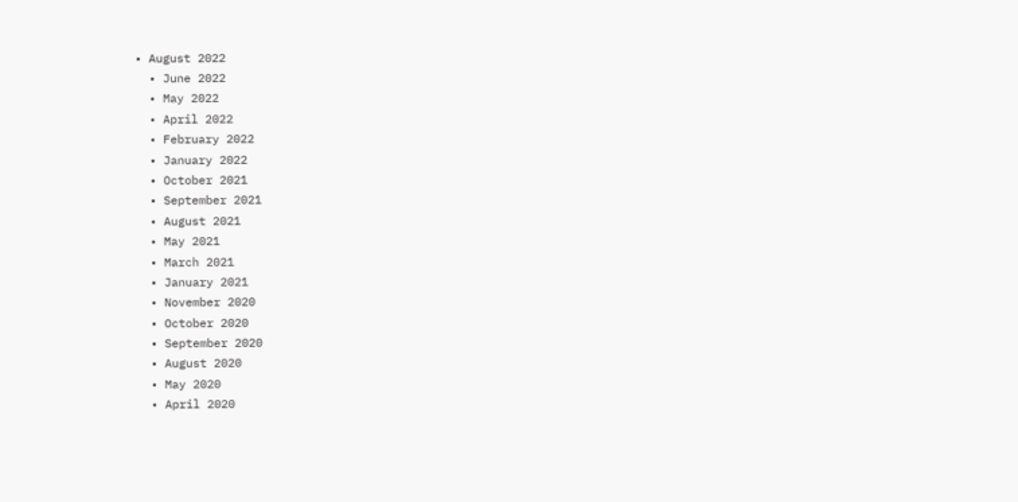• August 2022
  • June 2022
  • May 2022
  • April 2022
  • February 2022
  • January 2022
  • October 2021
  • September 2021
  • August 2021
  • May 2021
  • March 2021
  • January 2021
  • November 2020
  • October 2020
  • September 2020
  • August 2020
  • May 2020
  • April 2020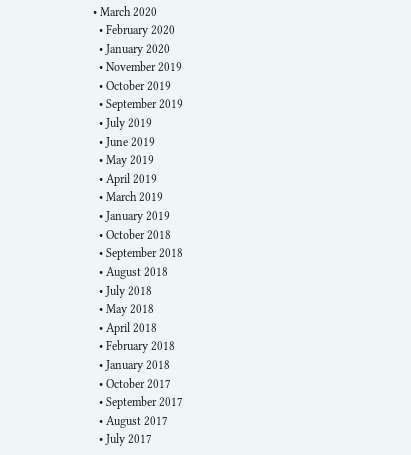• March 2020
  • February 2020
  • January 2020
  • November 2019
  • October 2019
  • September 2019
  • July 2019
  • June 2019
  • May 2019
  • April 2019
  • March 2019
  • January 2019
  • October 2018
  • September 2018
  • August 2018
  • July 2018
  • May 2018
  • April 2018
  • February 2018
  • January 2018
  • October 2017
  • September 2017
  • August 2017
  • July 2017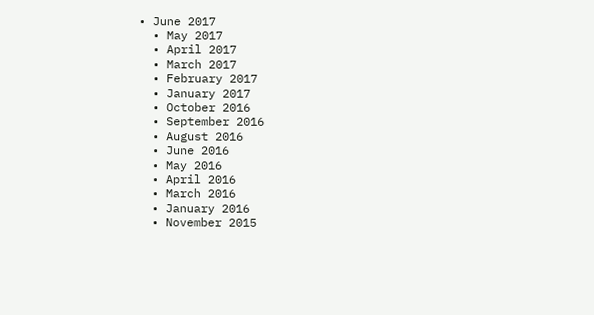• June 2017
  • May 2017
  • April 2017
  • March 2017
  • February 2017
  • January 2017
  • October 2016
  • September 2016
  • August 2016
  • June 2016
  • May 2016
  • April 2016
  • March 2016
  • January 2016
  • November 2015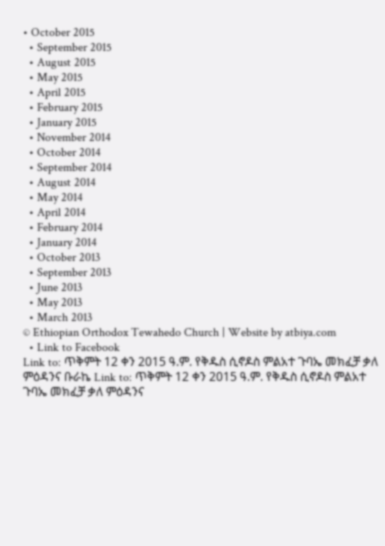• October 2015
  • September 2015
  • August 2015
  • May 2015
  • April 2015
  • February 2015
  • January 2015
  • November 2014
  • October 2014
  • September 2014
  • August 2014
  • May 2014
  • April 2014
  • February 2014
  • January 2014
  • October 2013
  • September 2013
  • June 2013
  • May 2013
  • March 2013
© Ethiopian Orthodox Tewahedo Church | Website by atbiya.com
  • Link to Facebook
Link to: ጥቅምት 12 ቀን 2015 ዓ.ም. የቅዱስ ሲኖዶስ ምልአተ ጉባኤ መክፈቻ ቃለ ምዕዳንና ቡራኬ Link to: ጥቅምት 12 ቀን 2015 ዓ.ም. የቅዱስ ሲኖዶስ ምልአተ ጉባኤ መክፈቻ ቃለ ምዕዳንና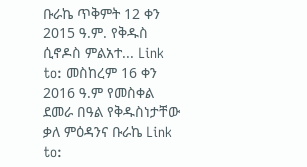ቡራኬ ጥቅምት 12 ቀን 2015 ዓ.ም. የቅዱስ ሲኖዶስ ምልአተ... Link to: መስከረም 16 ቀን 2016 ዓ.ም የመስቀል ደመራ በዓል የቅዱስነታቸው ቃለ ምዕዳንና ቡራኬ Link to: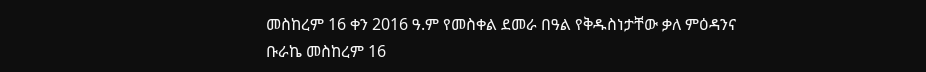መስከረም 16 ቀን 2016 ዓ.ም የመስቀል ደመራ በዓል የቅዱስነታቸው ቃለ ምዕዳንና ቡራኬ መስከረም 16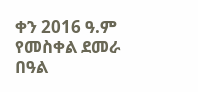ቀን 2016 ዓ.ም የመስቀል ደመራ በዓል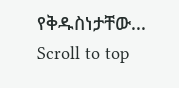የቅዱስነታቸው...
Scroll to top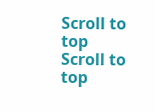Scroll to top Scroll to top